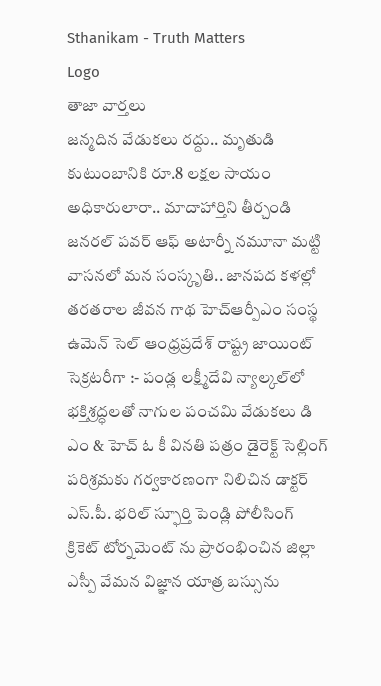Sthanikam - Truth Matters
Logo
తాజా వార్తలు
జన్మదిన వేడుకలు రద్దు.. మృతుడి కుటుంబానికి రూ.8 లక్షల సాయం అధికారులారా.. మాదాహార్తిని తీర్చండి జనరల్ పవర్ ఆఫ్ అటార్నీ నమూనా మట్టి వాసనలో మన సంస్కృతి.. జానపద కళల్లో తరతరాల జీవన గాథ హెచ్ఆర్పీఎం సంస్థ ఉమెన్ సెల్ ఆంధ్రప్రదేశ్ రాష్ట్ర జాయింట్ సెక్రటరీగా :- పండ్ల లక్ష్మీదేవి న్యాల్కల్‌లో భక్తిశ్రద్ధలతో నాగుల పంచమి వేడుకలు డి ఎం & హెచ్ ఓ కీ వినతి పత్రం డైరెక్ట్ సెల్లింగ్ పరిశ్రమకు గర్వకారణంగా నిలిచిన డాక్టర్ ఎస్.పీ. భరిల్ స్ఫూర్తి పెండ్లి పోలీసింగ్ క్రికెట్ టోర్నమెంట్ ను ప్రారంభించిన జిల్లా ఎస్పీ వేమన విజ్ఞాన యాత్ర బస్సును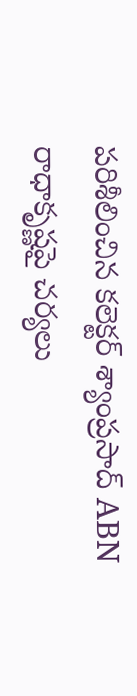పరిశీలించిన కలెక్టర్ శ్యాంప్రసాద్ ABN రాధాకృష్ణపై చర్యలు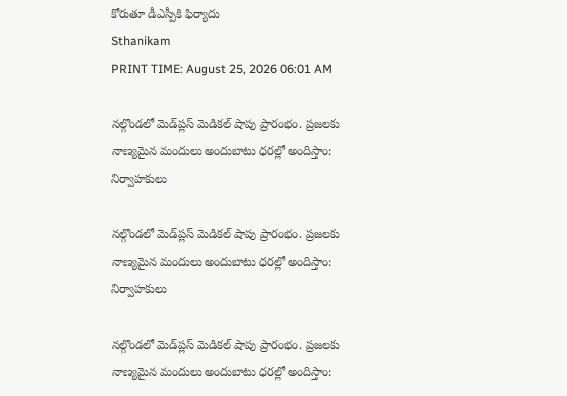కోరుతూ డీఎస్పీకి ఫిర్యాదు
Sthanikam
PRINT TIME: August 25, 2026 06:01 AM

నల్గొండలో మెడ్‌ప్లస్ మెడికల్ షాపు ప్రారంభం. ప్రజలకు నాణ్యమైన మందులు అందుబాటు ధరల్లో అందిస్తాం: నిర్వాహకులు

నల్గొండలో మెడ్‌ప్లస్ మెడికల్ షాపు ప్రారంభం. ప్రజలకు నాణ్యమైన మందులు అందుబాటు ధరల్లో అందిస్తాం: నిర్వాహకులు

నల్గొండలో మెడ్‌ప్లస్ మెడికల్ షాపు ప్రారంభం. ప్రజలకు నాణ్యమైన మందులు అందుబాటు ధరల్లో అందిస్తాం: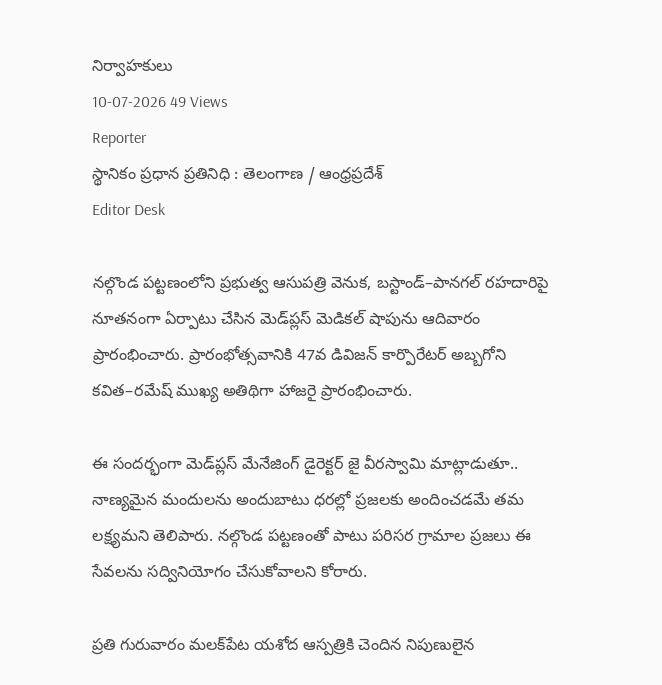నిర్వాహకులు
10-07-2026 49 Views
Reporter
స్థానికం ప్రధాన ప్రతినిధి : తెలంగాణ / ఆంధ్రప్రదేశ్
Editor Desk

నల్గొండ పట్టణంలోని ప్రభుత్వ ఆసుపత్రి వెనుక, బస్టాండ్–పానగల్ రహదారిపై నూతనంగా ఏర్పాటు చేసిన మెడ్‌ప్లస్ మెడికల్ షాపును ఆదివారం ప్రారంభించారు. ప్రారంభోత్సవానికి 47వ డివిజన్ కార్పొరేటర్ అబ్బగోని కవిత–రమేష్ ముఖ్య అతిథిగా హాజరై ప్రారంభించారు.

ఈ సందర్భంగా మెడ్‌ప్లస్ మేనేజింగ్ డైరెక్టర్ జై వీరస్వామి మాట్లాడుతూ.. నాణ్యమైన మందులను అందుబాటు ధరల్లో ప్రజలకు అందించడమే తమ లక్ష్యమని తెలిపారు. నల్గొండ పట్టణంతో పాటు పరిసర గ్రామాల ప్రజలు ఈ సేవలను సద్వినియోగం చేసుకోవాలని కోరారు.

ప్రతి గురువారం మలక్‌పేట యశోద ఆస్పత్రికి చెందిన నిపుణులైన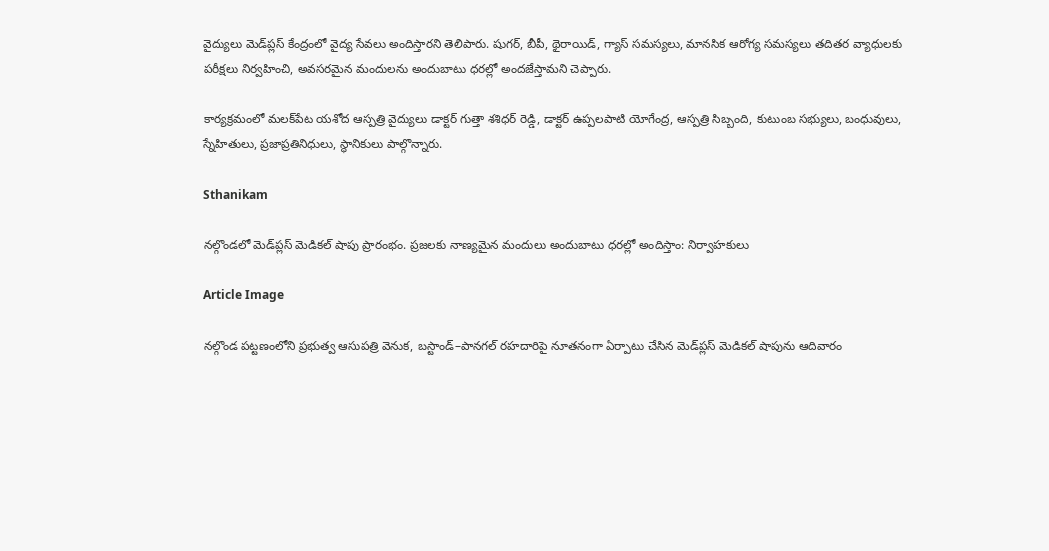వైద్యులు మెడ్‌ప్లస్ కేంద్రంలో వైద్య సేవలు అందిస్తారని తెలిపారు. షుగర్, బీపీ, థైరాయిడ్, గ్యాస్ సమస్యలు, మానసిక ఆరోగ్య సమస్యలు తదితర వ్యాధులకు పరీక్షలు నిర్వహించి, అవసరమైన మందులను అందుబాటు ధరల్లో అందజేస్తామని చెప్పారు.

కార్యక్రమంలో మలక్‌పేట యశోద ఆస్పత్రి వైద్యులు డాక్టర్ గుత్తా శశిధర్ రెడ్డి, డాక్టర్ ఉప్పలపాటి యోగేంద్ర, ఆస్పత్రి సిబ్బంది, కుటుంబ సభ్యులు, బంధువులు, స్నేహితులు, ప్రజాప్రతినిధులు, స్థానికులు పాల్గొన్నారు.

Sthanikam

నల్గొండలో మెడ్‌ప్లస్ మెడికల్ షాపు ప్రారంభం. ప్రజలకు నాణ్యమైన మందులు అందుబాటు ధరల్లో అందిస్తాం: నిర్వాహకులు

Article Image

నల్గొండ పట్టణంలోని ప్రభుత్వ ఆసుపత్రి వెనుక, బస్టాండ్–పానగల్ రహదారిపై నూతనంగా ఏర్పాటు చేసిన మెడ్‌ప్లస్ మెడికల్ షాపును ఆదివారం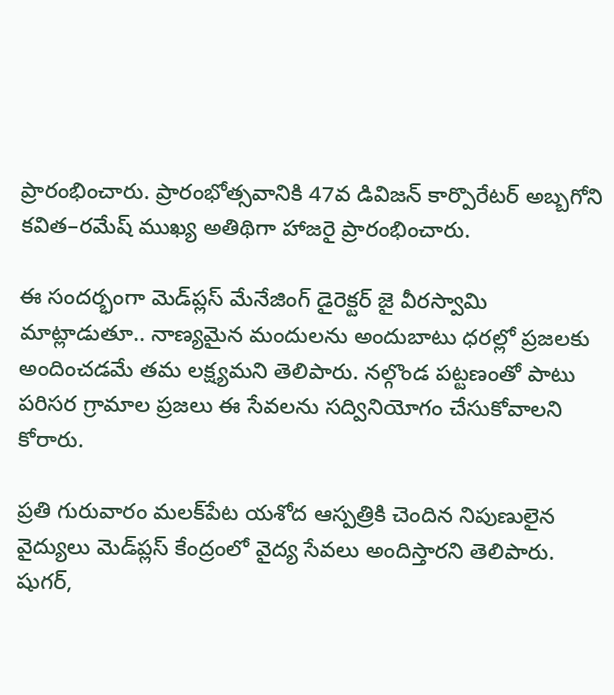ప్రారంభించారు. ప్రారంభోత్సవానికి 47వ డివిజన్ కార్పొరేటర్ అబ్బగోని కవిత–రమేష్ ముఖ్య అతిథిగా హాజరై ప్రారంభించారు.

ఈ సందర్భంగా మెడ్‌ప్లస్ మేనేజింగ్ డైరెక్టర్ జై వీరస్వామి మాట్లాడుతూ.. నాణ్యమైన మందులను అందుబాటు ధరల్లో ప్రజలకు అందించడమే తమ లక్ష్యమని తెలిపారు. నల్గొండ పట్టణంతో పాటు పరిసర గ్రామాల ప్రజలు ఈ సేవలను సద్వినియోగం చేసుకోవాలని కోరారు.

ప్రతి గురువారం మలక్‌పేట యశోద ఆస్పత్రికి చెందిన నిపుణులైన వైద్యులు మెడ్‌ప్లస్ కేంద్రంలో వైద్య సేవలు అందిస్తారని తెలిపారు. షుగర్,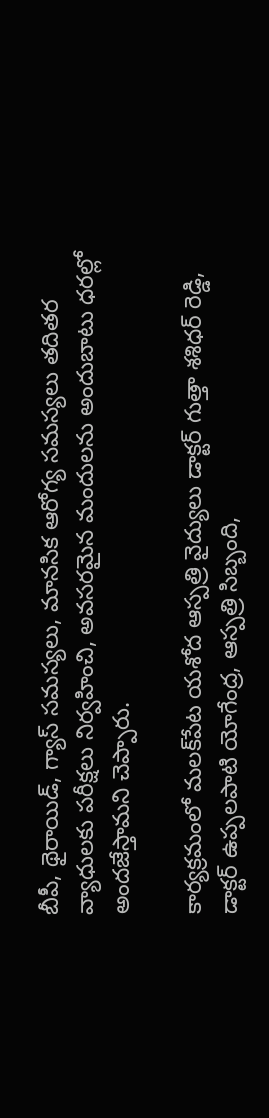బీపీ, థైరాయిడ్, గ్యాస్ సమస్యలు, మానసిక ఆరోగ్య సమస్యలు తదితర వ్యాధులకు పరీక్షలు నిర్వహించి, అవసరమైన మందులను అందుబాటు ధరల్లో అందజేస్తామని చెప్పారు.

కార్యక్రమంలో మలక్‌పేట యశోద ఆస్పత్రి వైద్యులు డాక్టర్ గుత్తా శశిధర్ రెడ్డి, డాక్టర్ ఉప్పలపాటి యోగేంద్ర, ఆస్పత్రి సిబ్బంది,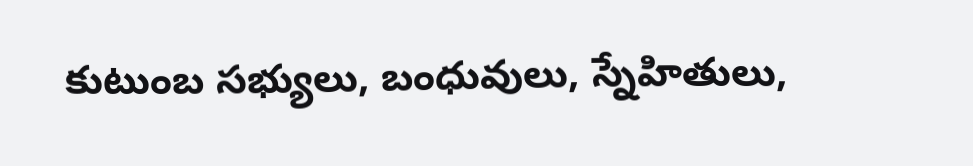కుటుంబ సభ్యులు, బంధువులు, స్నేహితులు,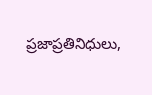ప్రజాప్రతినిధులు,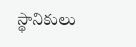స్థానికులు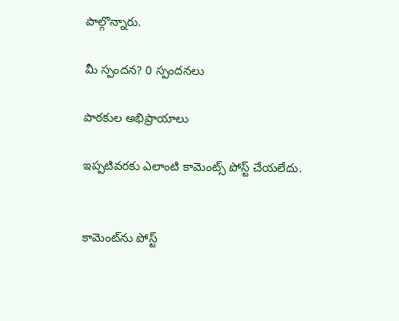పాల్గొన్నారు.

మీ స్పందన? 0 స్పందనలు

పాఠకుల అభిప్రాయాలు

ఇప్పటివరకు ఎలాంటి కామెంట్స్ పోస్ట్ చేయలేదు.


కామెంట్‌ను పోస్ట్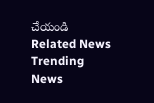చేయండి
Related News
Trending News